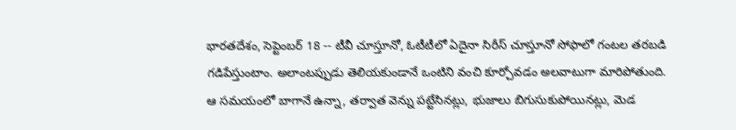భారతదేశం, సెప్టెంబర్ 18 -- టీవీ చూస్తూనో, ఓటీటీలో ఏదైనా సిరీస్ చూస్తూనో సోఫాలో గంటల తరబడి గడిపేస్తుంటాం. అలాంటప్పుడు తెలియకుండానే ఒంటిని వంచి కూర్చోవడం అలవాటుగా మారిపోతుంది. ఆ సమయంలో బాగానే ఉన్నా, తర్వాత వెన్ను పట్టేసినట్లు, భుజాలు బిగుసుకుపోయినట్లు, మెడ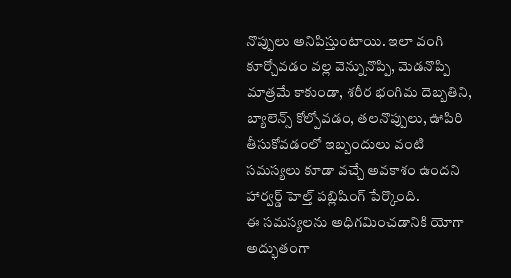నొప్పులు అనిపిస్తుంటాయి. ఇలా వంగి కూర్చోవడం వల్ల వెన్నునొప్పి, మెడనొప్పి మాత్రమే కాకుండా, శరీర భంగిమ దెబ్బతిని, బ్యాలెన్స్ కోల్పోవడం, తలనొప్పులు, ఊపిరి తీసుకోవడంలో ఇబ్బందులు వంటి సమస్యలు కూడా వచ్చే అవకాశం ఉందని హార్వర్డ్ హెల్త్ పబ్లిషింగ్ పేర్కొంది.
ఈ సమస్యలను అధిగమించడానికి యోగా అద్భుతంగా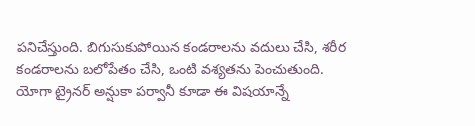పనిచేస్తుంది. బిగుసుకుపోయిన కండరాలను వదులు చేసి, శరీర కండరాలను బలోపేతం చేసి, ఒంటి వశ్యతను పెంచుతుంది. యోగా ట్రైనర్ అన్షుకా పర్వానీ కూడా ఈ విషయాన్నే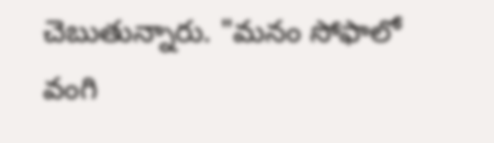చెబుతున్నారు. "మనం సోఫాలో వంగి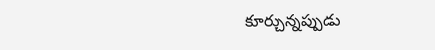కూర్చున్నప్పుడు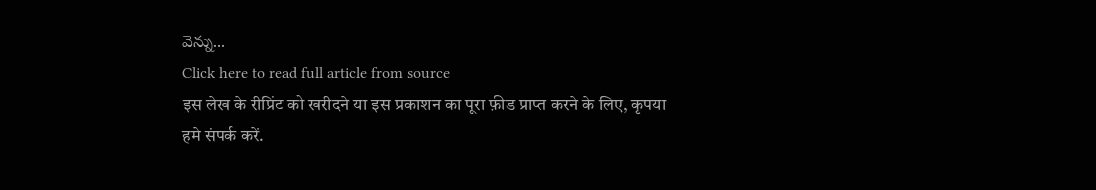వెన్ను...
Click here to read full article from source
इस लेख के रीप्रिंट को खरीदने या इस प्रकाशन का पूरा फ़ीड प्राप्त करने के लिए, कृपया
हमे संपर्क करें.